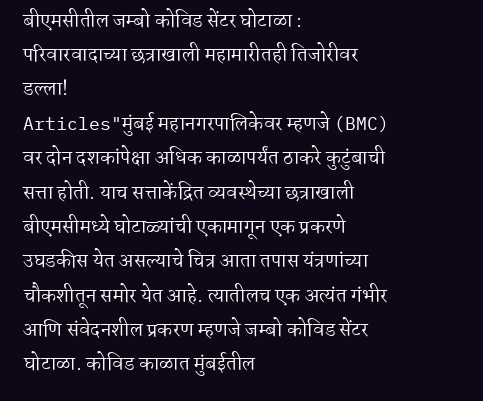बीएमसीतील जम्बो कोविड सेंटर घोटाळा : परिवारवादाच्या छत्राखाली महामारीतही तिजोरीवर डल्ला!
Articles"मुंबई महानगरपालिकेवर म्हणजे (BMC) वर दोन दशकांपेक्षा अधिक काळापर्यंत ठाकरे कुटुंबाची सत्ता होती. याच सत्ताकेंद्रित व्यवस्थेच्या छत्राखाली बीएमसीमध्ये घोटाळ्यांची एकामागून एक प्रकरणे उघडकीस येत असल्याचे चित्र आता तपास यंत्रणांच्या चौकशीतून समोर येत आहे. त्यातीलच एक अत्यंत गंभीर आणि संवेदनशील प्रकरण म्हणजे जम्बो कोविड सेंटर घोटाळा. कोविड काळात मुंबईतील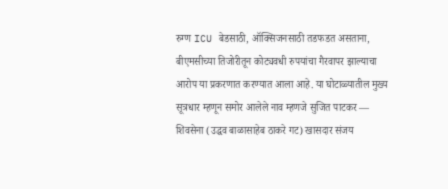रुग्ण ICU बेडसाठी, ऑक्सिजनसाठी तडफडत असताना, बीएमसीच्या तिजोरीतून कोट्यवधी रुपयांचा गैरवापर झाल्याचा आरोप या प्रकरणात करण्यात आला आहे. या घोटाळ्यातील मुख्य सूत्रधार म्हणून समोर आलेले नाव म्हणजे सुजित पाटकर — शिवसेना (उद्धव बाळासाहेब ठाकरे गट) खासदार संजय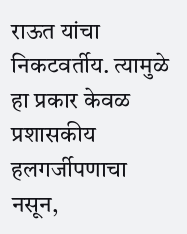राऊत यांचा निकटवर्तीय. त्यामुळे हा प्रकार केवळ प्रशासकीय हलगर्जीपणाचा नसून,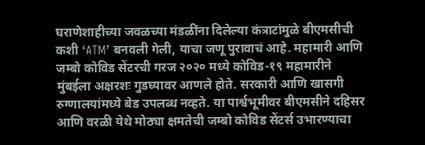घराणेशाहीच्या जवळच्या मंडळींना दिलेल्या कंत्राटांमुळे बीएमसीची कशी ‘ATM’ बनवली गेली, याचा जणू पुरावाचं आहे. महामारी आणि जम्बो कोविड सेंटरची गरज २०२० मध्ये कोविड-१९ महामारीने मुंबईला अक्षरशः गुडघ्यावर आणले होते. सरकारी आणि खासगी रुग्णालयांमध्ये बेड उपलब्ध नव्हते. या पार्श्वभूमीवर बीएमसीने दहिसर आणि वरळी येथे मोठ्या क्षमतेची जम्बो कोविड सेंटर्स उभारण्याचा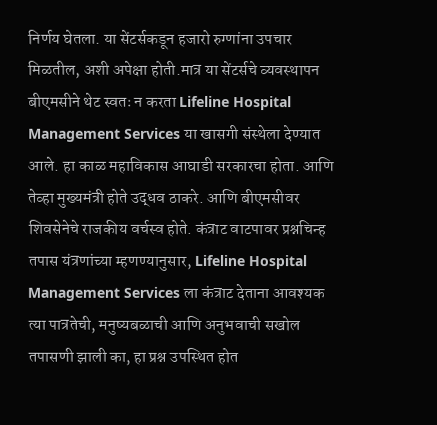निर्णय घेतला. या सेंटर्सकडून हजारो रुग्णांना उपचार मिळतील, अशी अपेक्षा होती.मात्र या सेंटर्सचे व्यवस्थापन बीएमसीने थेट स्वतः न करता Lifeline Hospital Management Services या खासगी संस्थेला देण्यात आले. हा काळ महाविकास आघाडी सरकारचा होता. आणि तेव्हा मुख्यमंत्री होते उद्धव ठाकरे. आणि बीएमसीवर शिवसेनेचे राजकीय वर्चस्व होते. कंत्राट वाटपावर प्रश्नचिन्ह तपास यंत्रणांच्या म्हणण्यानुसार, Lifeline Hospital Management Services ला कंत्राट देताना आवश्यक त्या पात्रतेची, मनुष्यबळाची आणि अनुभवाची सखोल तपासणी झाली का, हा प्रश्न उपस्थित होत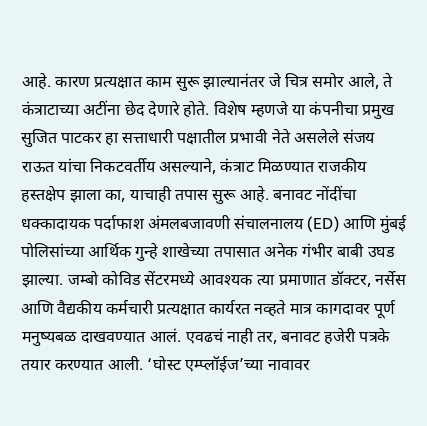आहे. कारण प्रत्यक्षात काम सुरू झाल्यानंतर जे चित्र समोर आले, ते कंत्राटाच्या अटींना छेद देणारे होते. विशेष म्हणजे या कंपनीचा प्रमुख सुजित पाटकर हा सत्ताधारी पक्षातील प्रभावी नेते असलेले संजय राऊत यांचा निकटवर्तीय असल्याने, कंत्राट मिळण्यात राजकीय हस्तक्षेप झाला का, याचाही तपास सुरू आहे. बनावट नोंदींचा धक्कादायक पर्दाफाश अंमलबजावणी संचालनालय (ED) आणि मुंबई पोलिसांच्या आर्थिक गुन्हे शाखेच्या तपासात अनेक गंभीर बाबी उघड झाल्या. जम्बो कोविड सेंटरमध्ये आवश्यक त्या प्रमाणात डॉक्टर, नर्सेस आणि वैद्यकीय कर्मचारी प्रत्यक्षात कार्यरत नव्हते मात्र कागदावर पूर्ण मनुष्यबळ दाखवण्यात आलं. एवढचं नाही तर, बनावट हजेरी पत्रके तयार करण्यात आली. ‘घोस्ट एम्प्लॉईज’च्या नावावर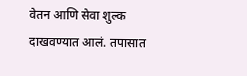वेतन आणि सेवा शुल्क दाखवण्यात आलं. तपासात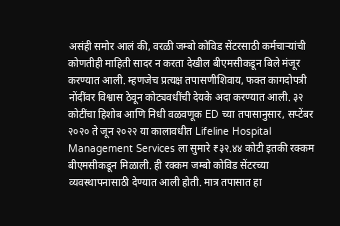असंही समोर आलं की, वरळी जम्बो कोविड सेंटरसाठी कर्मचाऱ्यांची कोणतीही माहिती सादर न करता देखील बीएमसीकडून बिले मंजूर करण्यात आली. म्हणजेच प्रत्यक्ष तपासणीशिवाय, फक्त कागदोपत्री नोंदींवर विश्वास ठेवून कोट्यवधींची देयके अदा करण्यात आली. ३२ कोटींचा हिशोब आणि निधी वळवणूक ED च्या तपासानुसार, सप्टेंबर २०२० ते जून २०२२ या कालावधीत Lifeline Hospital Management Services ला सुमारे ₹३२.४४ कोटी इतकी रक्कम बीएमसीकडून मिळाली. ही रक्कम जम्बो कोविड सेंटरच्या व्यवस्थापनासाठी देण्यात आली होती. मात्र तपासात हा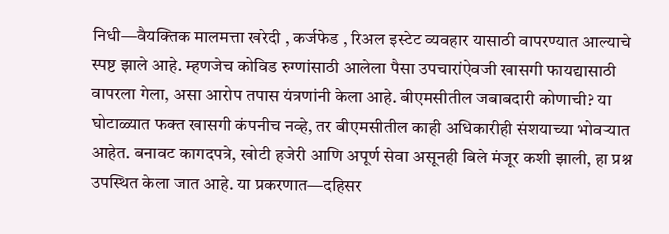निधी—वैयक्तिक मालमत्ता खरेदी , कर्जफेड , रिअल इस्टेट व्यवहार यासाठी वापरण्यात आल्याचे स्पष्ट झाले आहे. म्हणजेच कोविड रुग्णांसाठी आलेला पैसा उपचारांऐवजी खासगी फायद्यासाठी वापरला गेला, असा आरोप तपास यंत्रणांनी केला आहे. बीएमसीतील जबाबदारी कोणाची? या घोटाळ्यात फक्त खासगी कंपनीच नव्हे, तर बीएमसीतील काही अधिकारीही संशयाच्या भोवऱ्यात आहेत. बनावट कागदपत्रे, खोटी हजेरी आणि अपूर्ण सेवा असूनही बिले मंजूर कशी झाली, हा प्रश्न उपस्थित केला जात आहे. या प्रकरणात—दहिसर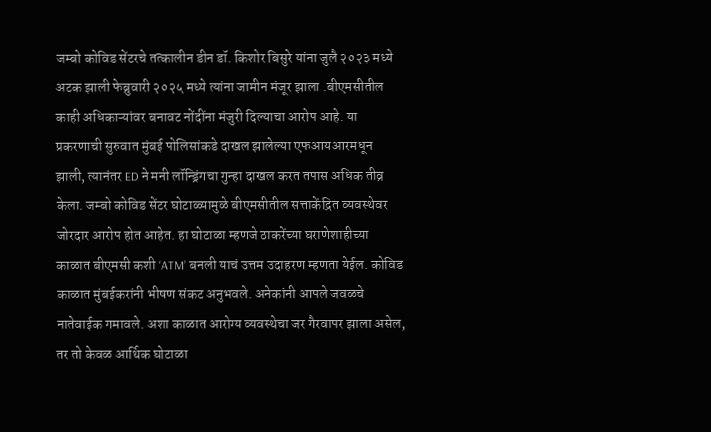जम्बो कोविड सेंटरचे तत्कालीन डीन डॉ. किशोर बिसुरे यांना जुलै २०२३ मध्ये अटक झाली फेब्रुवारी २०२५ मध्ये त्यांना जामीन मंजूर झाला .बीएमसीतील काही अधिकाऱ्यांवर बनावट नोंदींना मंजुरी दिल्याचा आरोप आहे. या प्रकरणाची सुरुवात मुंबई पोलिसांकडे दाखल झालेल्या एफआयआरमधून झाली, त्यानंतर ED ने मनी लॉन्ड्रिंगचा गुन्हा दाखल करत तपास अधिक तीव्र केला. जम्बो कोविड सेंटर घोटाळ्यामुळे बीएमसीतील सत्ताकेंद्रित व्यवस्थेवर जोरदार आरोप होत आहेत. हा घोटाळा म्हणजे ठाकरेंच्या घराणेशाहीच्या काळात बीएमसी कशी ‘ATM’ बनली याचं उत्तम उदाहरण म्हणता येईल. कोविड काळात मुंबईकरांनी भीषण संकट अनुभवले. अनेकांनी आपले जवळचे नातेवाईक गमावले. अशा काळात आरोग्य व्यवस्थेचा जर गैरवापर झाला असेल, तर तो केवळ आर्थिक घोटाळा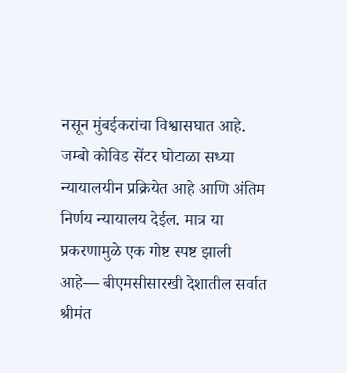नसून मुंबईकरांचा विश्वासघात आहे. जम्बो कोविड सेंटर घोटाळा सध्या न्यायालयीन प्रक्रियेत आहे आणि अंतिम निर्णय न्यायालय देईल. मात्र या प्रकरणामुळे एक गोष्ट स्पष्ट झाली आहे— बीएमसीसारखी देशातील सर्वात श्रीमंत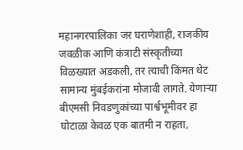महानगरपालिका जर घराणेशाही, राजकीय जवळीक आणि कंत्राटी संस्कृतीच्या विळख्यात अडकली, तर त्याची किंमत थेट सामान्य मुंबईकरांना मोजावी लागते. येणाऱ्या बीएमसी निवडणुकांच्या पार्श्वभूमीवर हा घोटाळा केवळ एक बातमी न राहता,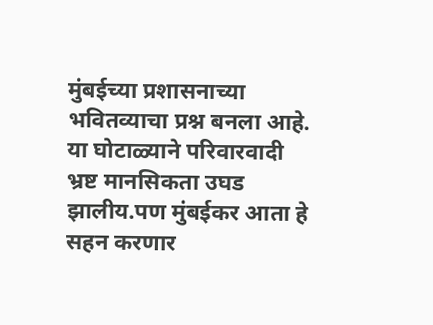मुंबईच्या प्रशासनाच्या भवितव्याचा प्रश्न बनला आहे. या घोटाळ्याने परिवारवादी भ्रष्ट मानसिकता उघड झालीय.पण मुंबईकर आता हे सहन करणार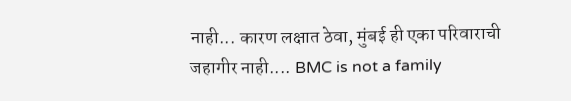नाही... कारण लक्षात ठेवा, मुंबई ही एका परिवाराची जहागीर नाही.... BMC is not a family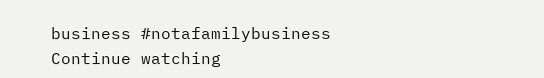business #notafamilybusiness
Continue watching